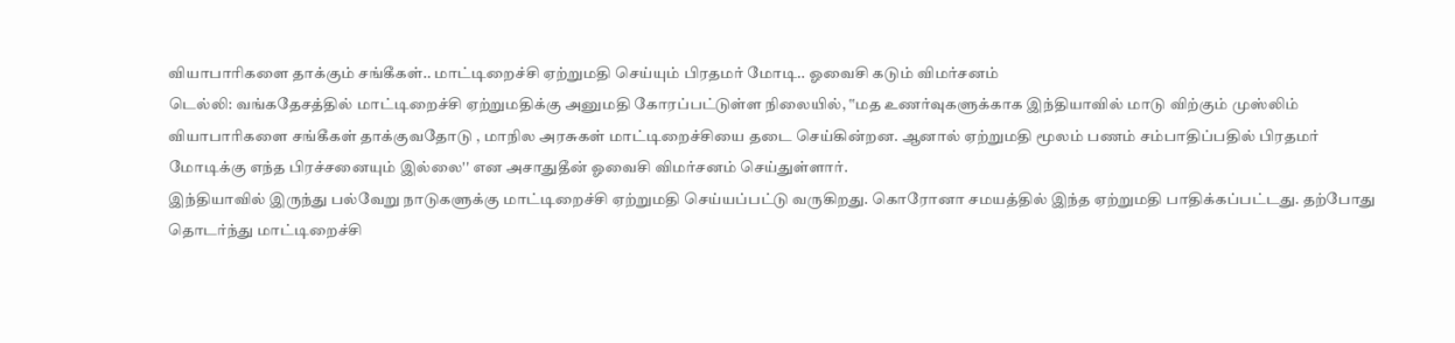வியாபாரிகளை தாக்கும் சங்கீகள்.. மாட்டிறைச்சி ஏற்றுமதி செய்யும் பிரதமர் மோடி.. ஓவைசி கடும் விமர்சனம்
டெல்லி: வங்கதேசத்தில் மாட்டிறைச்சி ஏற்றுமதிக்கு அனுமதி கோரப்பட்டுள்ள நிலையில், ‛‛மத உணர்வுகளுக்காக இந்தியாவில் மாடு விற்கும் முஸ்லிம் வியாபாரிகளை சங்கீகள் தாக்குவதோடு , மாநில அரசுகள் மாட்டிறைச்சியை தடை செய்கின்றன. ஆனால் ஏற்றுமதி மூலம் பணம் சம்பாதிப்பதில் பிரதமர் மோடிக்கு எந்த பிரச்சனையும் இல்லை'' என அசாதுதீன் ஓவைசி விமர்சனம் செய்துள்ளார்.
இந்தியாவில் இருந்து பல்வேறு நாடுகளுக்கு மாட்டிறைச்சி ஏற்றுமதி செய்யப்பட்டு வருகிறது. கொரோனா சமயத்தில் இந்த ஏற்றுமதி பாதிக்கப்பட்டது. தற்போது தொடர்ந்து மாட்டிறைச்சி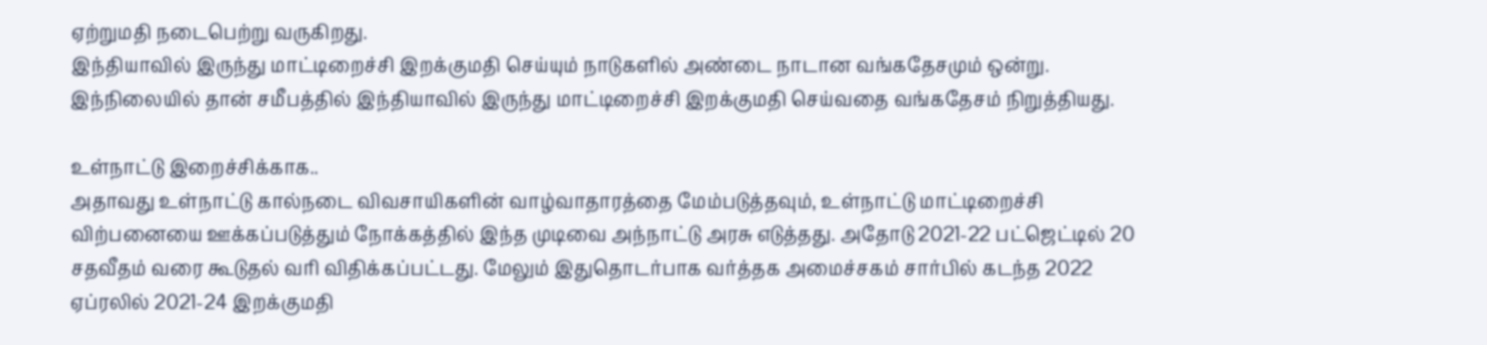ஏற்றுமதி நடைபெற்று வருகிறது.
இந்தியாவில் இருந்து மாட்டிறைச்சி இறக்குமதி செய்யும் நாடுகளில் அண்டை நாடான வங்கதேசமும் ஒன்று. இந்நிலையில் தான் சமீபத்தில் இந்தியாவில் இருந்து மாட்டிறைச்சி இறக்குமதி செய்வதை வங்கதேசம் நிறுத்தியது.

உள்நாட்டு இறைச்சிக்காக..
அதாவது உள்நாட்டு கால்நடை விவசாயிகளின் வாழ்வாதாரத்தை மேம்படுத்தவும், உள்நாட்டு மாட்டிறைச்சி விற்பனையை ஊக்கப்படுத்தும் நோக்கத்தில் இந்த முடிவை அந்நாட்டு அரசு எடுத்தது. அதோடு 2021-22 பட்ஜெட்டில் 20 சதவீதம் வரை கூடுதல் வரி விதிக்கப்பட்டது. மேலும் இதுதொடர்பாக வர்த்தக அமைச்சகம் சார்பில் கடந்த 2022 ஏப்ரலில் 2021-24 இறக்குமதி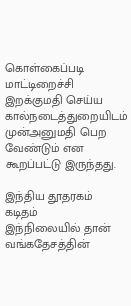கொள்கைப்படி மாட்டிறைச்சி இறக்குமதி செய்ய கால்நடைத்துறையிடம் முன்அனுமதி பெற வேண்டும் என கூறப்பட்டு இருந்தது.

இந்திய தூதரகம் கடிதம்
இந்நிலையில் தான் வங்கதேசத்தின்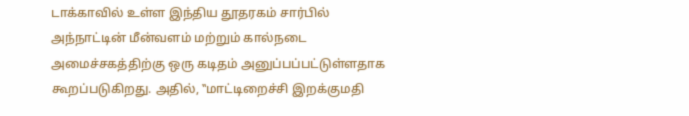டாக்காவில் உள்ள இந்திய தூதரகம் சார்பில் அந்நாட்டின் மீன்வளம் மற்றும் கால்நடை அமைச்சகத்திற்கு ஒரு கடிதம் அனுப்பப்பட்டுள்ளதாக கூறப்படுகிறது. அதில், ‛‛மாட்டிறைச்சி இறக்குமதி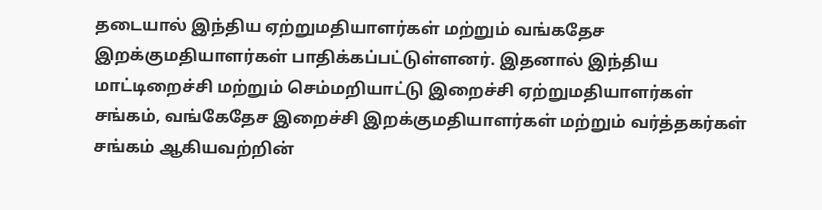தடையால் இந்திய ஏற்றுமதியாளர்கள் மற்றும் வங்கதேச இறக்குமதியாளர்கள் பாதிக்கப்பட்டுள்ளனர். இதனால் இந்திய மாட்டிறைச்சி மற்றும் செம்மறியாட்டு இறைச்சி ஏற்றுமதியாளர்கள் சங்கம், வங்கேதேச இறைச்சி இறக்குமதியாளர்கள் மற்றும் வர்த்தகர்கள் சங்கம் ஆகியவற்றின்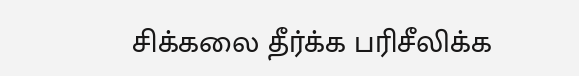சிக்கலை தீர்க்க பரிசீலிக்க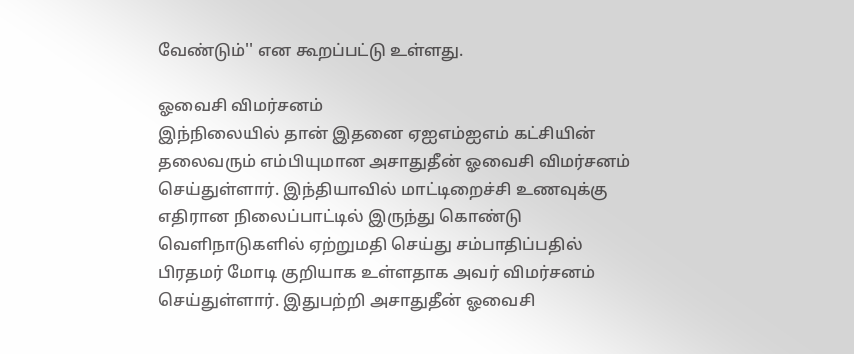வேண்டும்'' என கூறப்பட்டு உள்ளது.

ஓவைசி விமர்சனம்
இந்நிலையில் தான் இதனை ஏஐஎம்ஐஎம் கட்சியின் தலைவரும் எம்பியுமான அசாதுதீன் ஓவைசி விமர்சனம் செய்துள்ளார். இந்தியாவில் மாட்டிறைச்சி உணவுக்கு எதிரான நிலைப்பாட்டில் இருந்து கொண்டு வெளிநாடுகளில் ஏற்றுமதி செய்து சம்பாதிப்பதில் பிரதமர் மோடி குறியாக உள்ளதாக அவர் விமர்சனம் செய்துள்ளார். இதுபற்றி அசாதுதீன் ஓவைசி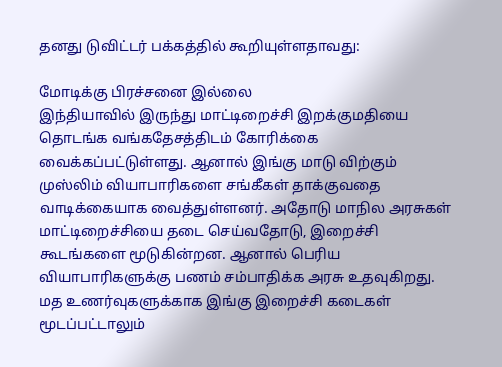தனது டுவிட்டர் பக்கத்தில் கூறியுள்ளதாவது:

மோடிக்கு பிரச்சனை இல்லை
இந்தியாவில் இருந்து மாட்டிறைச்சி இறக்குமதியை தொடங்க வங்கதேசத்திடம் கோரிக்கை வைக்கப்பட்டுள்ளது. ஆனால் இங்கு மாடு விற்கும் முஸ்லிம் வியாபாரிகளை சங்கீகள் தாக்குவதை வாடிக்கையாக வைத்துள்ளனர். அதோடு மாநில அரசுகள் மாட்டிறைச்சியை தடை செய்வதோடு, இறைச்சி கூடங்களை மூடுகின்றன. ஆனால் பெரிய வியாபாரிகளுக்கு பணம் சம்பாதிக்க அரசு உதவுகிறது. மத உணர்வுகளுக்காக இங்கு இறைச்சி கடைகள் மூடப்பட்டாலும்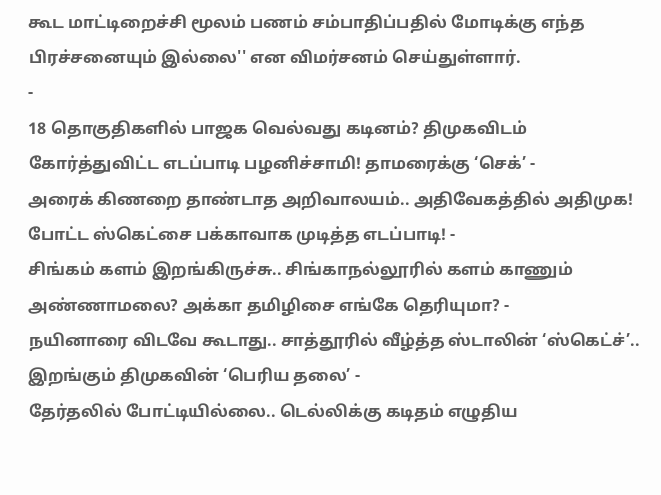கூட மாட்டிறைச்சி மூலம் பணம் சம்பாதிப்பதில் மோடிக்கு எந்த பிரச்சனையும் இல்லை'' என விமர்சனம் செய்துள்ளார்.
-
18 தொகுதிகளில் பாஜக வெல்வது கடினம்? திமுகவிடம் கோர்த்துவிட்ட எடப்பாடி பழனிச்சாமி! தாமரைக்கு ‘செக்’ -
அரைக் கிணறை தாண்டாத அறிவாலயம்.. அதிவேகத்தில் அதிமுக! போட்ட ஸ்கெட்சை பக்காவாக முடித்த எடப்பாடி! -
சிங்கம் களம் இறங்கிருச்சு.. சிங்காநல்லூரில் களம் காணும் அண்ணாமலை? அக்கா தமிழிசை எங்கே தெரியுமா? -
நயினாரை விடவே கூடாது.. சாத்தூரில் வீழ்த்த ஸ்டாலின் ‘ஸ்கெட்ச்’.. இறங்கும் திமுகவின் ‘பெரிய தலை’ -
தேர்தலில் போட்டியில்லை.. டெல்லிக்கு கடிதம் எழுதிய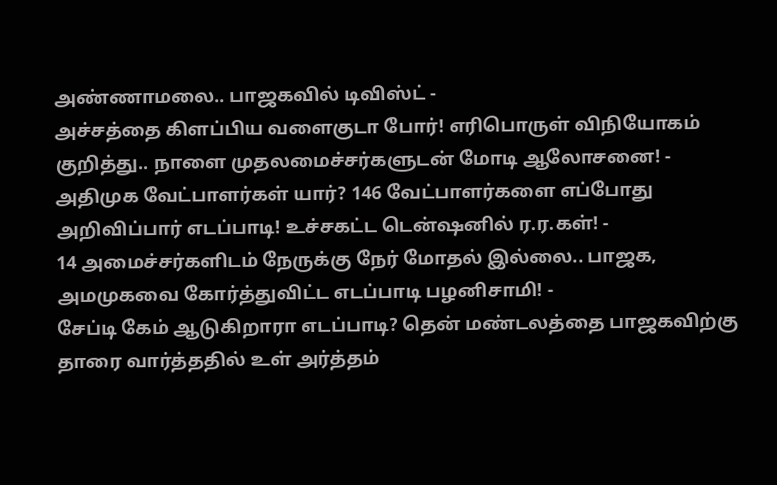அண்ணாமலை.. பாஜகவில் டிவிஸ்ட் -
அச்சத்தை கிளப்பிய வளைகுடா போர்! எரிபொருள் விநியோகம் குறித்து.. நாளை முதலமைச்சர்களுடன் மோடி ஆலோசனை! -
அதிமுக வேட்பாளர்கள் யார்? 146 வேட்பாளர்களை எப்போது அறிவிப்பார் எடப்பாடி! உச்சகட்ட டென்ஷனில் ர.ர.கள்! -
14 அமைச்சர்களிடம் நேருக்கு நேர் மோதல் இல்லை.. பாஜக, அமமுகவை கோர்த்துவிட்ட எடப்பாடி பழனிசாமி! -
சேப்டி கேம் ஆடுகிறாரா எடப்பாடி? தென் மண்டலத்தை பாஜகவிற்கு தாரை வார்த்ததில் உள் அர்த்தம்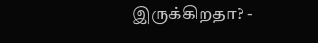இருக்கிறதா? -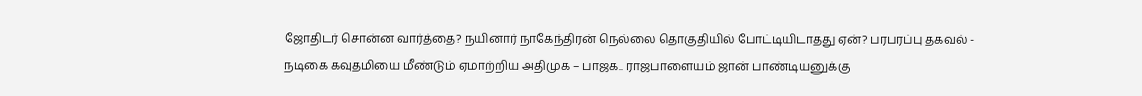ஜோதிடர் சொன்ன வார்த்தை? நயினார் நாகேந்திரன் நெல்லை தொகுதியில் போட்டியிடாதது ஏன்? பரபரப்பு தகவல் -
நடிகை கவுதமியை மீண்டும் ஏமாற்றிய அதிமுக – பாஜக.. ராஜபாளையம் ஜான் பாண்டியனுக்கு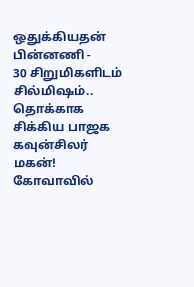ஒதுக்கியதன் பின்னணி -
30 சிறுமிகளிடம் சில்மிஷம்.. தொக்காக சிக்கிய பாஜக கவுன்சிலர் மகன்! கோவாவில்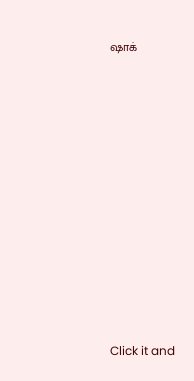ஷாக்












Click it and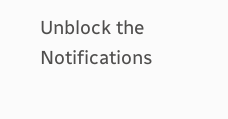Unblock the Notifications